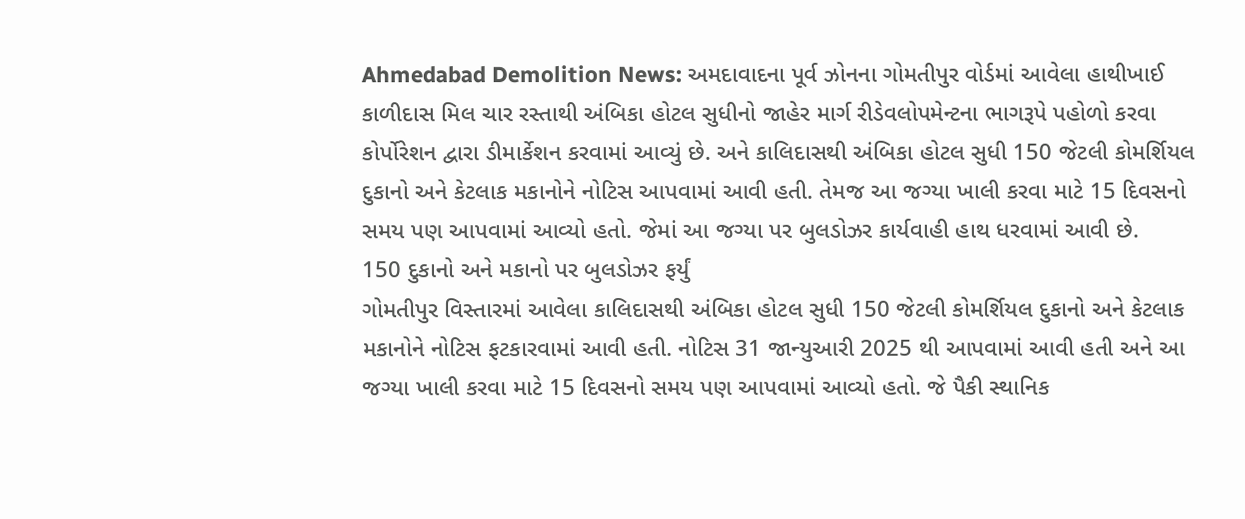Ahmedabad Demolition News: અમદાવાદના પૂર્વ ઝોનના ગોમતીપુર વોર્ડમાં આવેલા હાથીખાઈ કાળીદાસ મિલ ચાર રસ્તાથી અંબિકા હોટલ સુધીનો જાહેર માર્ગ રીડેવલોપમેન્ટના ભાગરૂપે પહોળો કરવા કોર્પોરેશન દ્વારા ડીમાર્કેશન કરવામાં આવ્યું છે. અને કાલિદાસથી અંબિકા હોટલ સુધી 150 જેટલી કોમર્શિયલ દુકાનો અને કેટલાક મકાનોને નોટિસ આપવામાં આવી હતી. તેમજ આ જગ્યા ખાલી કરવા માટે 15 દિવસનો સમય પણ આપવામાં આવ્યો હતો. જેમાં આ જગ્યા પર બુલડોઝર કાર્યવાહી હાથ ધરવામાં આવી છે.
150 દુકાનો અને મકાનો પર બુલડોઝર ફર્યું
ગોમતીપુર વિસ્તારમાં આવેલા કાલિદાસથી અંબિકા હોટલ સુધી 150 જેટલી કોમર્શિયલ દુકાનો અને કેટલાક મકાનોને નોટિસ ફટકારવામાં આવી હતી. નોટિસ 31 જાન્યુઆરી 2025 થી આપવામાં આવી હતી અને આ જગ્યા ખાલી કરવા માટે 15 દિવસનો સમય પણ આપવામાં આવ્યો હતો. જે પૈકી સ્થાનિક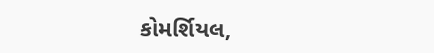કોમર્શિયલ,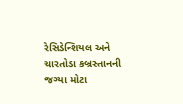રેસિડેન્શિયલ અને ચારતોડા કબ્રસ્તાનની જગ્યા મોટા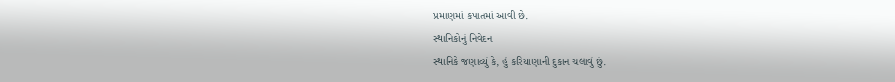પ્રમાણમાં કપાતમાં આવી છે.
સ્થાનિકોનું નિવેદન
સ્થાનિકે જણાવ્યું કે, હું કરિયાણાની દુકાન ચલાવું છું.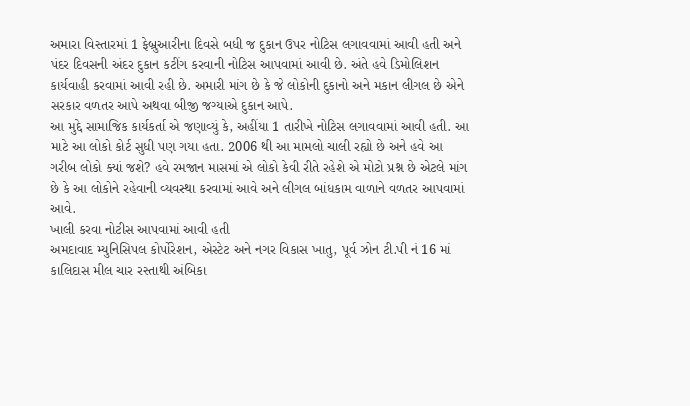અમારા વિસ્તારમાં 1 ફેબ્રુઆરીના દિવસે બધી જ દુકાન ઉપર નોટિસ લગાવવામાં આવી હતી અને પંદર દિવસની અંદર દુકાન કટીંગ કરવાની નોટિસ આપવામાં આવી છે. અંતે હવે ડિમોલિશન કાર્યવાહી કરવામાં આવી રહી છે. અમારી માંગ છે કે જે લોકોની દુકાનો અને મકાન લીગલ છે એને સરકાર વળતર આપે અથવા બીજી જગ્યાએ દુકાન આપે.
આ મુદ્દે સામાજિક કાર્યકર્તા એ જણાવ્યું કે, અહીંયા 1 તારીખે નોટિસ લગાવવામાં આવી હતી. આ માટે આ લોકો કોર્ટ સુધી પણ ગયા હતા. 2006 થી આ મામલો ચાલી રહ્યો છે અને હવે આ ગરીબ લોકો ક્યાં જશે? હવે રમજાન માસમાં એ લોકો કેવી રીતે રહેશે એ મોટો પ્રશ્ન છે એટલે માંગ છે કે આ લોકોને રહેવાની વ્યવસ્થા કરવામાં આવે અને લીગલ બાંધકામ વાળાને વળતર આપવામાં આવે.
ખાલી કરવા નોટીસ આપવામાં આવી હતી
અમદાવાદ મ્યુનિસિપલ કોર્પોરેશન, એસ્ટેટ અને નગર વિકાસ ખાતુ, પૂર્વ ઝોન ટી.પી નં 16 માં કાલિદાસ મીલ ચાર રસ્તાથી અંબિકા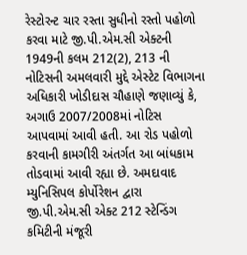રેસ્ટોરન્ટ ચાર રસ્તા સુધીનો રસ્તો પહોળો કરવા માટે જી.પી.એમ.સી એક્ટની 1949ની કલમ 212(2), 213 ની નોટિસની અમલવારી મુદ્દે એસ્ટેટ વિભાગના અધિકારી ખોડીદાસ ચૌહાણે જણાવ્યું કે, અગાઉ 2007/2008માં નોટિસ આપવામાં આવી હતી. આ રોડ પહોળો કરવાની કામગીરી અંતર્ગત આ બાંધકામ તોડવામાં આવી રહ્યા છે. અમદાવાદ મ્યુનિસિપલ કોર્પોરેશન દ્વારા જી.પી.એમ.સી એક્ટ 212 સ્ટેન્ડિંગ કમિટીની મંજૂરી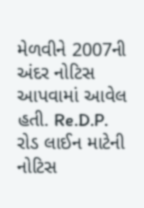મેળવીને 2007ની અંદર નોટિસ આપવામાં આવેલ હતી. Re.D.P. રોડ લાઈન માટેની નોટિસ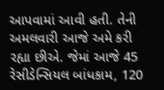આપવામાં આવી હતી. તેની અમલવારી આજે અમે કરી રહ્યા છીએ. જેમાં આજે 45 રેસીડેન્સિયલ બાંધકામ, 120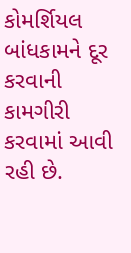કોમર્શિયલ બાંધકામને દૂર કરવાની કામગીરી કરવામાં આવી રહી છે.